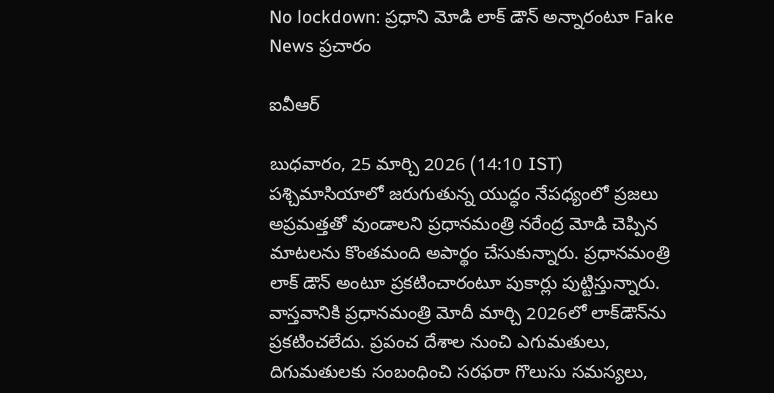No lockdown: ప్రధాని మోడి లాక్ డౌన్ అన్నారంటూ Fake News ప్రచారం

ఐవీఆర్

బుధవారం, 25 మార్చి 2026 (14:10 IST)
పశ్చిమాసియాలో జరుగుతున్న యుద్ధం నేపధ్యంలో ప్రజలు అప్రమత్తతో వుండాలని ప్రధానమంత్రి నరేంద్ర మోడి చెప్పిన మాటలను కొంతమంది అపార్థం చేసుకున్నారు. ప్రధానమంత్రి లాక్ డౌన్ అంటూ ప్రకటించారంటూ పుకార్లు పుట్టిస్తున్నారు. వాస్తవానికి ప్రధానమంత్రి మోదీ మార్చి 2026లో లాక్‌డౌన్‌ను ప్రకటించలేదు. ప్రపంచ దేశాల నుంచి ఎగుమతులు, దిగుమతులకు సంబంధించి సరఫరా గొలుసు సమస్యలు,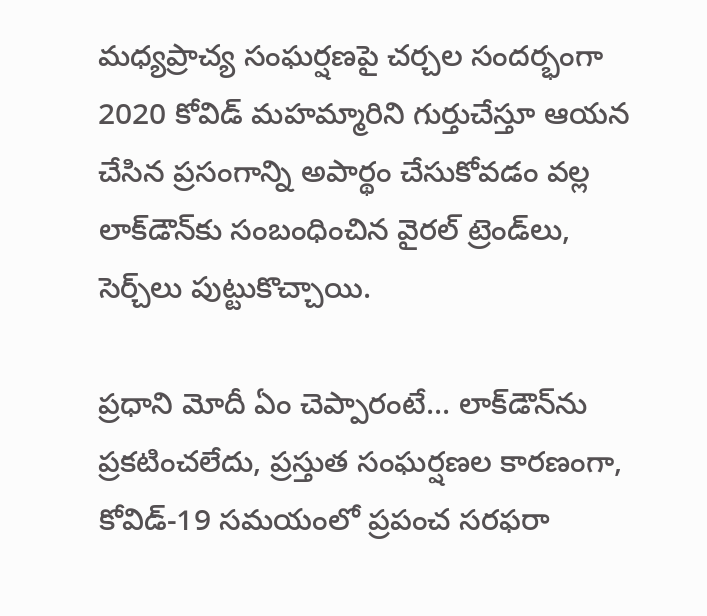మధ్యప్రాచ్య సంఘర్షణపై చర్చల సందర్భంగా 2020 కోవిడ్ మహమ్మారిని గుర్తుచేస్తూ ఆయన చేసిన ప్రసంగాన్ని అపార్థం చేసుకోవడం వల్ల లాక్‌డౌన్‌కు సంబంధించిన వైరల్ ట్రెండ్‌లు, సెర్చ్‌లు పుట్టుకొచ్చాయి.

ప్రధాని మోదీ ఏం చెప్పారంటే... లాక్‌డౌన్‌ను ప్రకటించలేదు, ప్రస్తుత సంఘర్షణల కారణంగా, కోవిడ్-19 సమయంలో ప్రపంచ సరఫరా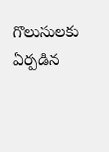గొలుసులకు ఏర్పడిన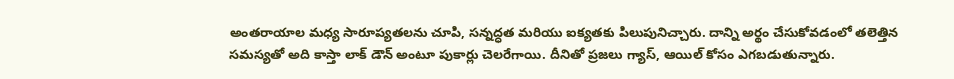అంతరాయాల మధ్య సారూప్యతలను చూపి, సన్నద్ధత మరియు ఐక్యతకు పిలుపునిచ్చారు. దాన్ని అర్థం చేసుకోవడంలో తలెత్తిన సమస్యతో అది కాస్తా లాక్ డౌన్ అంటూ పుకార్లు చెలరేగాయి. దీనితో ప్రజలు గ్యాస్, ఆయిల్ కోసం ఎగబడుతున్నారు.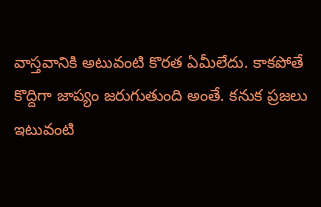వాస్తవానికి అటువంటి కొరత ఏమీలేదు. కాకపోతే కొద్దిగా జాప్యం జరుగుతుంది అంతే. కనుక ప్రజలు ఇటువంటి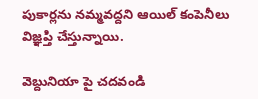పుకార్లను నమ్మవద్దని ఆయిల్ కంపెనీలు విజ్ఞప్తి చేస్తున్నాయి.

వెబ్దునియా పై చదవండి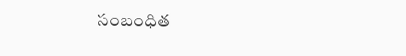సంబంధిత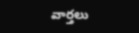వార్తలు